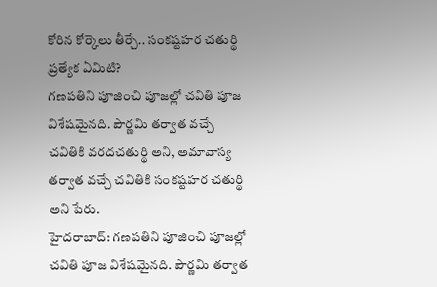కోరిన కోర్కెలు తీర్చే.. సంకష్టహర చతుర్థి ప్రత్యేక ఏమిటి?
గణపతిని పూజించి పూజల్లో చవితి పూజ విశేషమైనది. పౌర్ణమి తర్వాత వచ్చే చవితికి వరదచతుర్థి అని, అమావాస్య తర్వాత వచ్చే చవితికి సంకష్టహర చతుర్థి అని పేరు.
హైదరాబాద్: గణపతిని పూజించి పూజల్లో చవితి పూజ విశేషమైనది. పౌర్ణమి తర్వాత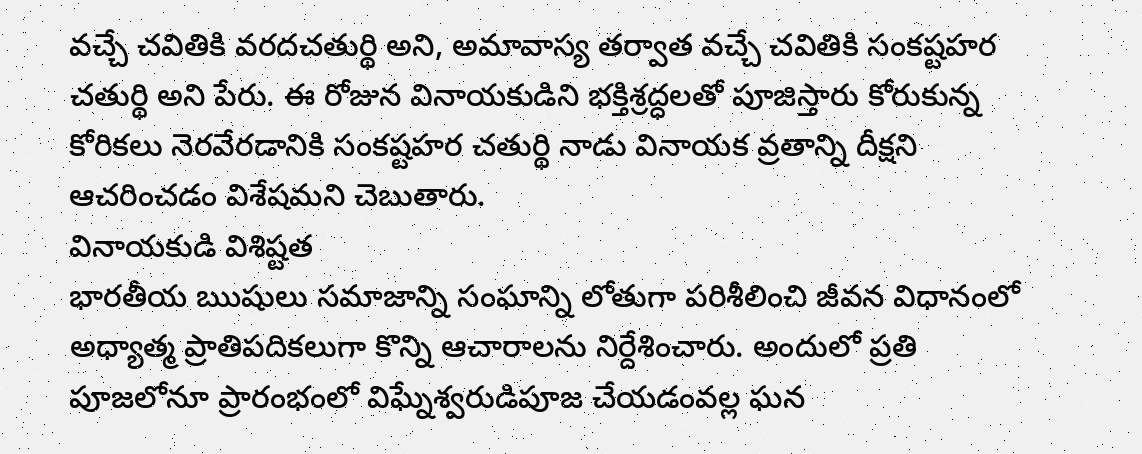వచ్చే చవితికి వరదచతుర్థి అని, అమావాస్య తర్వాత వచ్చే చవితికి సంకష్టహర చతుర్థి అని పేరు. ఈ రోజున వినాయకుడిని భక్తిశ్రద్ధలతో పూజిస్తారు కోరుకున్న కోరికలు నెరవేరడానికి సంకష్టహర చతుర్థి నాడు వినాయక వ్రతాన్ని దీక్షని ఆచరించడం విశేషమని చెబుతారు.
వినాయకుడి విశిష్టత
భారతీయ ఋషులు సమాజాన్ని సంఘాన్ని లోతుగా పరిశీలించి జీవన విధానంలో అధ్యాత్మ ప్రాతిపదికలుగా కొన్ని ఆచారాలను నిర్దేశించారు. అందులో ప్రతి పూజలోనూ ప్రారంభంలో విఘ్నేశ్వరుడిపూజ చేయడంవల్ల ఘన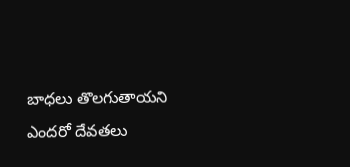బాధలు తొలగుతాయని ఎందరో దేవతలు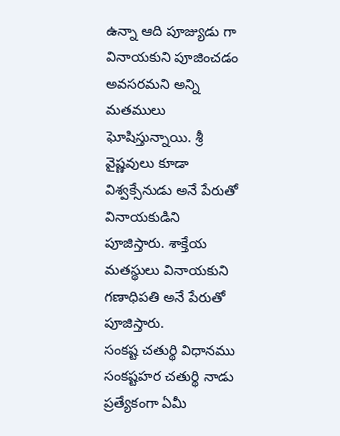ఉన్నా ఆది పూజ్యుడు గా వినాయకుని పూజించడం అవసరమని అన్ని మతములు ఘోషిస్తున్నాయి. శ్రీ వైష్ణవులు కూడా విశ్వక్సేనుడు అనే పేరుతో వినాయకుడిని పూజిస్తారు. శాక్తేయ మతస్థులు వినాయకుని గణాధిపతి అనే పేరుతో పూజిస్తారు.
సంకష్ట చతుర్థి విధానము
సంకష్టహర చతుర్థి నాడు ప్రత్యేకంగా ఏమీ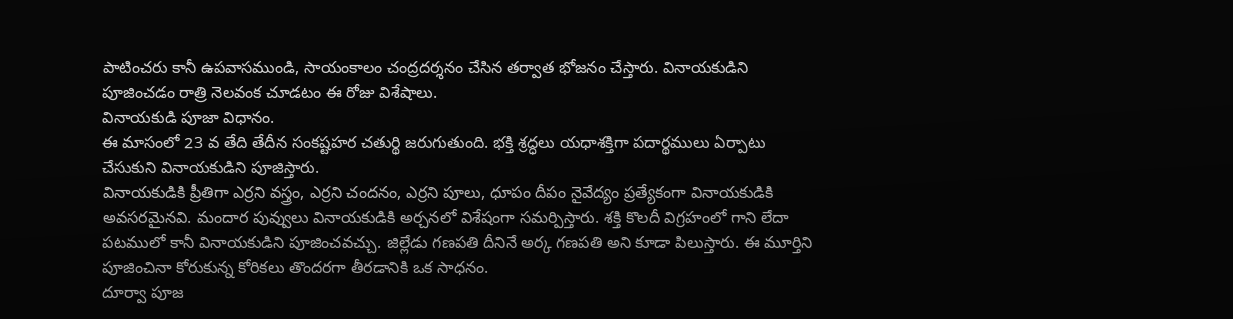పాటించరు కానీ ఉపవాసముండి, సాయంకాలం చంద్రదర్శనం చేసిన తర్వాత భోజనం చేస్తారు. వినాయకుడిని పూజించడం రాత్రి నెలవంక చూడటం ఈ రోజు విశేషాలు.
వినాయకుడి పూజా విధానం.
ఈ మాసంలో 23 వ తేది తేదీన సంకష్టహర చతుర్థి జరుగుతుంది. భక్తి శ్రద్ధలు యధాశక్తిగా పదార్థములు ఏర్పాటు చేసుకుని వినాయకుడిని పూజిస్తారు.
వినాయకుడికి ప్రీతిగా ఎర్రని వస్త్రం, ఎర్రని చందనం, ఎర్రని పూలు, ధూపం దీపం నైవేద్యం ప్రత్యేకంగా వినాయకుడికి అవసరమైనవి. మందార పువ్వులు వినాయకుడికి అర్చనలో విశేషంగా సమర్పిస్తారు. శక్తి కొలదీ విగ్రహంలో గాని లేదా పటములో కానీ వినాయకుడిని పూజించవచ్చు. జిల్లేడు గణపతి దీనినే అర్క గణపతి అని కూడా పిలుస్తారు. ఈ మూర్తిని పూజించినా కోరుకున్న కోరికలు తొందరగా తీరడానికి ఒక సాధనం.
దూర్వా పూజ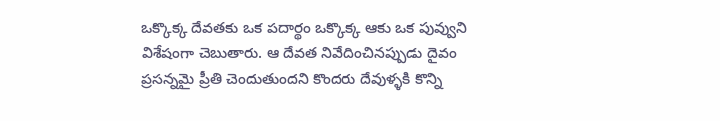ఒక్కొక్క దేవతకు ఒక పదార్థం ఒక్కొక్క ఆకు ఒక పువ్వుని విశేషంగా చెబుతారు. ఆ దేవత నివేదించినప్పుడు దైవం ప్రసన్నమై ప్రీతి చెందుతుందని కొందరు దేవుళ్ళకి కొన్ని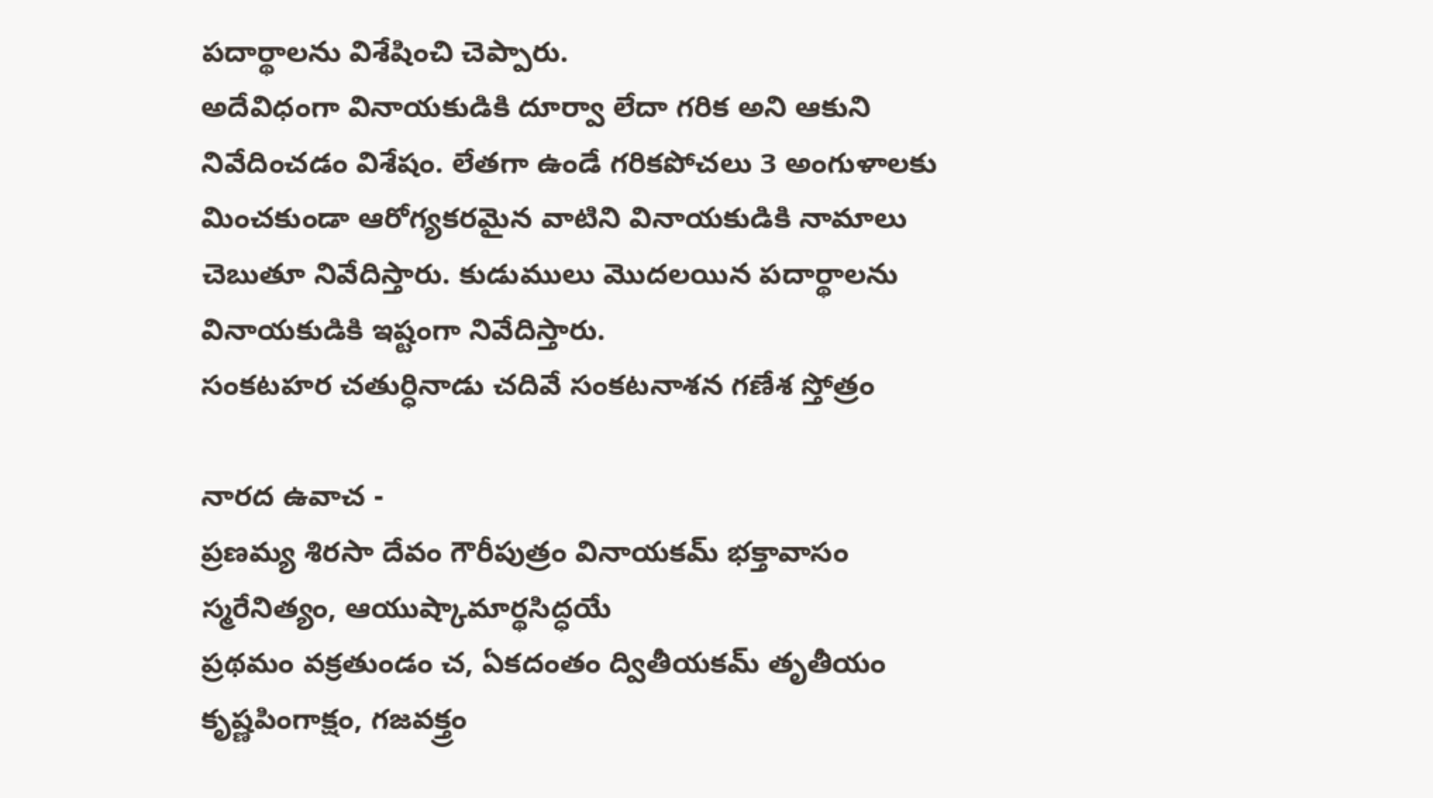పదార్థాలను విశేషించి చెప్పారు.
అదేవిధంగా వినాయకుడికి దూర్వా లేదా గరిక అని ఆకుని నివేదించడం విశేషం. లేతగా ఉండే గరికపోచలు 3 అంగుళాలకు మించకుండా ఆరోగ్యకరమైన వాటిని వినాయకుడికి నామాలు చెబుతూ నివేదిస్తారు. కుడుములు మొదలయిన పదార్థాలను వినాయకుడికి ఇష్టంగా నివేదిస్తారు.
సంకటహర చతుర్ధినాడు చదివే సంకటనాశన గణేశ స్తోత్రం

నారద ఉవాచ -
ప్రణమ్య శిరసా దేవం గౌరీపుత్రం వినాయకమ్ భక్తావాసం స్మరేనిత్యం, ఆయుష్కామార్థసిద్ధయే
ప్రథమం వక్రతుండం చ, ఏకదంతం ద్వితీయకమ్ తృతీయం కృష్ణపింగాక్షం, గజవక్త్రం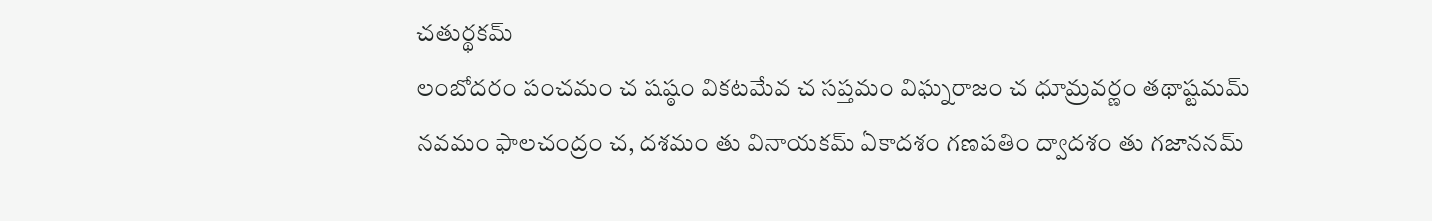చతుర్థకమ్
లంబోదరం పంచమం చ షష్ఠం వికటమేవ చ సప్తమం విఘ్నరాజం చ ధూమ్రవర్ణం తథాష్టమమ్
నవమం ఫాలచంద్రం చ, దశమం తు వినాయకమ్ ఏకాదశం గణపతిం ద్వాదశం తు గజాననమ్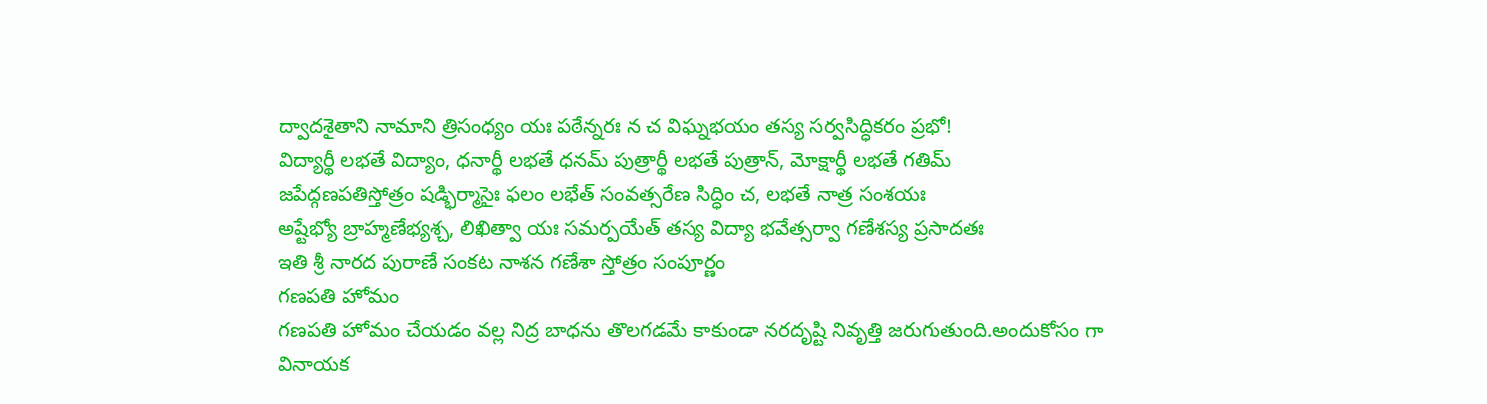ద్వాదశైతాని నామాని త్రిసంధ్యం యః పఠేన్నరః న చ విఘ్నభయం తస్య సర్వసిద్ధికరం ప్రభో!
విద్యార్థీ లభతే విద్యాం, ధనార్థీ లభతే ధనమ్ పుత్రార్థీ లభతే పుత్రాన్, మోక్షార్థీ లభతే గతిమ్
జపేద్గణపతిస్తోత్రం షడ్భిర్మాసైః ఫలం లభేత్ సంవత్సరేణ సిద్ధిం చ, లభతే నాత్ర సంశయః
అష్టేభ్యో బ్రాహ్మణేభ్యశ్చ, లిఖిత్వా యః సమర్పయేత్ తస్య విద్యా భవేత్సర్వా గణేశస్య ప్రసాదతః
ఇతి శ్రీ నారద పురాణే సంకట నాశన గణేశా స్తోత్రం సంపూర్ణం
గణపతి హోమం
గణపతి హోమం చేయడం వల్ల నిద్ర బాధను తొలగడమే కాకుండా నరదృష్టి నివృత్తి జరుగుతుంది.అందుకోసం గా వినాయక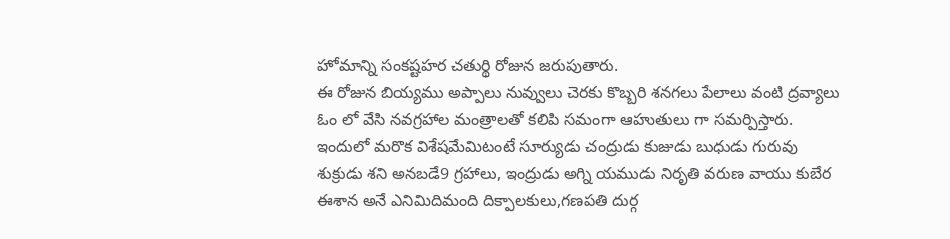హోమాన్ని సంకష్టహర చతుర్థి రోజున జరుపుతారు.
ఈ రోజున బియ్యము అప్పాలు నువ్వులు చెరకు కొబ్బరి శనగలు పేలాలు వంటి ద్రవ్యాలు ఓం లో వేసి నవగ్రహాల మంత్రాలతో కలిపి సమంగా ఆహుతులు గా సమర్పిస్తారు. ఇందులో మరొక విశేషమేమిటంటే సూర్యుడు చంద్రుడు కుజుడు బుధుడు గురువు శుక్రుడు శని అనబడే9 గ్రహాలు, ఇంద్రుడు అగ్ని యముడు నిరృతి వరుణ వాయు కుబేర ఈశాన అనే ఎనిమిదిమంది దిక్పాలకులు,గణపతి దుర్గ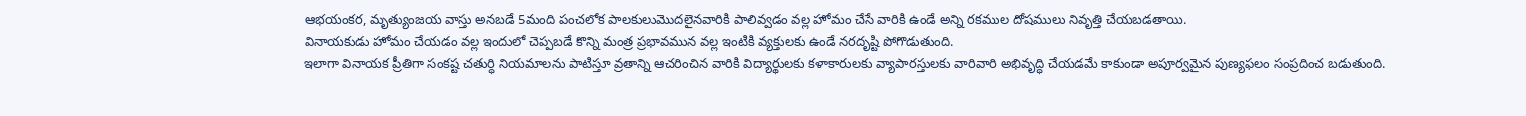ఆభయంకర, మృత్యుంజయ వాస్తు అనబడే 5మంది పంచలోక పాలకులుమొదలైనవారికి పాలివ్వడం వల్ల హోమం చేసే వారికి ఉండే అన్ని రకముల దోషములు నివృత్తి చేయబడతాయి.
వినాయకుడు హోమం చేయడం వల్ల ఇందులో చెప్పబడే కొన్ని మంత్ర ప్రభావమున వల్ల ఇంటికి వ్యక్తులకు ఉండే నరదృష్టి పోగొడుతుంది.
ఇలాగా వినాయక ప్రీతిగా సంకష్ట చతుర్ధి నియమాలను పాటిస్తూ వ్రతాన్ని ఆచరించిన వారికి విద్యార్థులకు కళాకారులకు వ్యాపారస్తులకు వారివారి అభివృద్ధి చేయడమే కాకుండా అపూర్వమైన పుణ్యఫలం సంప్రదించ బడుతుంది.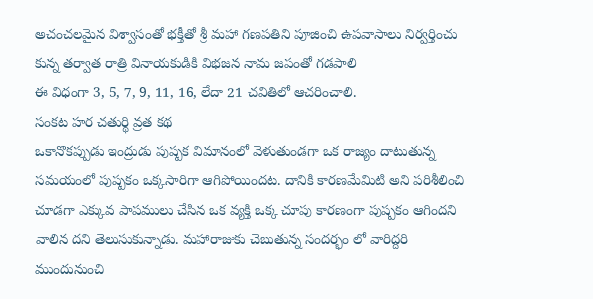అచంచలమైన విశ్వాసంతో భక్తీతో శ్రీ మహా గణపతిని పూజించి ఉపవాసాలు నిర్వర్తించు కున్న తర్వాత రాత్రి వినాయకుడికి విభజన నామ జపంతో గడపాలి
ఈ విధంగా 3, 5, 7, 9, 11, 16, లేదా 21 చవితిలో ఆచరించాలి.
సంకట హర చతుర్థి వ్రత కథ
ఒకానొకప్పుడు ఇంద్రుడు పుష్పక విమానంలో వెళుతుండగా ఒక రాజ్యం దాటుతున్న సమయంలో పుష్పకం ఒక్కసారిగా ఆగిపోయిందట. దానికి కారణమేమిటి అని పరిశీలించి చూడగా ఎక్కువ పాపములు చేసిన ఒక వ్యక్తి ఒక్క చూపు కారణంగా పుష్పకం ఆగిందని వాలిన దని తెలుసుకున్నాడు. మహారాజుకు చెబుతున్న సందర్భం లో వారిద్దరి ముందునుంచి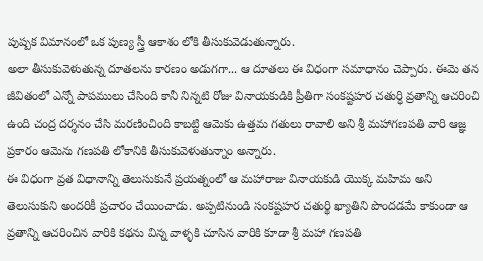పుష్పక విమానంలో ఒక పుణ్య స్త్రీ ఆకాశం లోకి తీసుకువెడుతున్నారు.
అలా తీసుకువెళుతున్న దూతలను కారణం అడుగగా... ఆ దూతలు ఈ విధంగా సమాధానం చెప్పారు. ఈమె తన జీవితంలో ఎన్నో పాపములు చేసింది కానీ నిన్నటి రోజు వినాయకుడికి ప్రీతిగా సంకష్టహర చతుర్ధి వ్రతాన్ని ఆచరించి ఉంది చంద్ర దర్శనం చేసి మరణించింది కాబట్టి ఆమెకు ఉత్తమ గతులు రావాలి అని శ్రీ మహాగణపతి వారి ఆజ్ఞ ప్రకారం ఆమెను గణపతి లోకానికి తీసుకువెళుతున్నాం అన్నారు.
ఈ విధంగా వ్రత విధానాన్ని తెలుసుకునే ప్రయత్నంలో ఆ మహారాజు వినాయకుడి యొక్క మహిమ అని తెలుసుకుని అందరికీ ప్రచారం చేయించాడు. అప్పటినుండి సంకష్టహర చతుర్థి ఖ్యాతిని పొందడమే కాకుండా ఆ వ్రతాన్ని ఆచరించిన వారికి కథను విన్న వాళ్ళకి చూసిన వారికి కూడా శ్రీ మహా గణపతి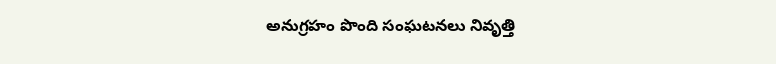అనుగ్రహం పొంది సంఘటనలు నివృత్తి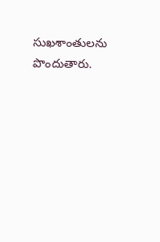సుఖశాంతులను పొందుతారు.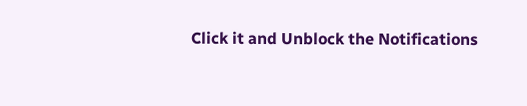Click it and Unblock the Notifications